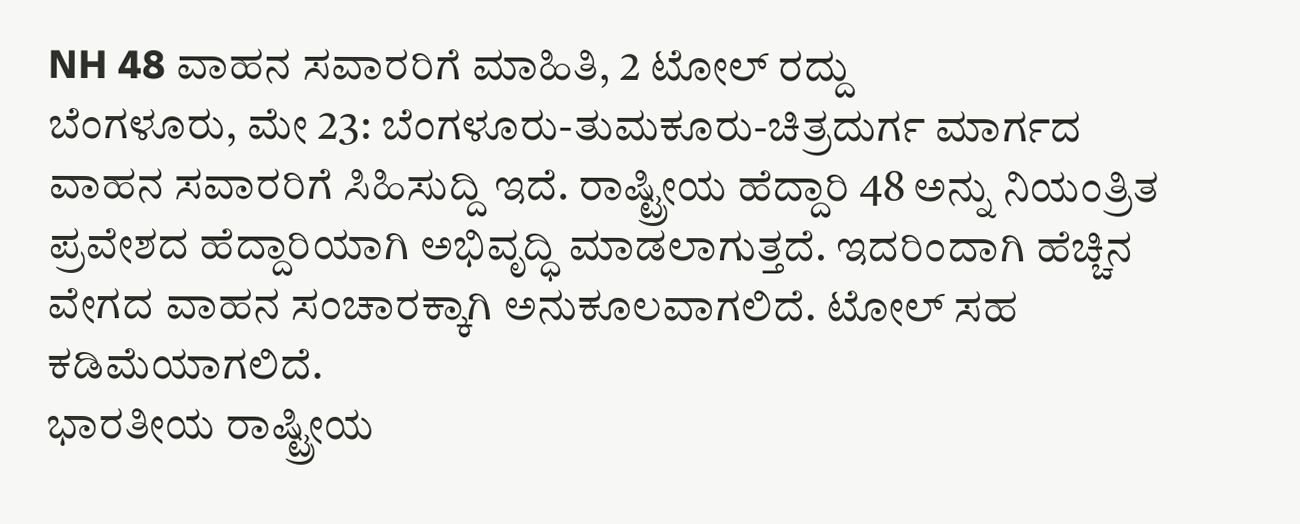NH 48 ವಾಹನ ಸವಾರರಿಗೆ ಮಾಹಿತಿ, 2 ಟೋಲ್ ರದ್ದು
ಬೆಂಗಳೂರು, ಮೇ 23: ಬೆಂಗಳೂರು-ತುಮಕೂರು-ಚಿತ್ರದುರ್ಗ ಮಾರ್ಗದ ವಾಹನ ಸವಾರರಿಗೆ ಸಿಹಿಸುದ್ದಿ ಇದೆ. ರಾಷ್ಟ್ರೀಯ ಹೆದ್ದಾರಿ 48 ಅನ್ನು ನಿಯಂತ್ರಿತ ಪ್ರವೇಶದ ಹೆದ್ದಾರಿಯಾಗಿ ಅಭಿವೃದ್ಧಿ ಮಾಡಲಾಗುತ್ತದೆ. ಇದರಿಂದಾಗಿ ಹೆಚ್ಚಿನ ವೇಗದ ವಾಹನ ಸಂಚಾರಕ್ಕಾಗಿ ಅನುಕೂಲವಾಗಲಿದೆ. ಟೋಲ್ ಸಹ ಕಡಿಮೆಯಾಗಲಿದೆ.
ಭಾರತೀಯ ರಾಷ್ಟ್ರೀಯ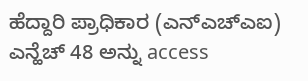ಹೆದ್ದಾರಿ ಪ್ರಾಧಿಕಾರ (ಎನ್ಎಚ್ಎಐ) ಎನ್ಹೆಚ್ 48 ಅನ್ನು access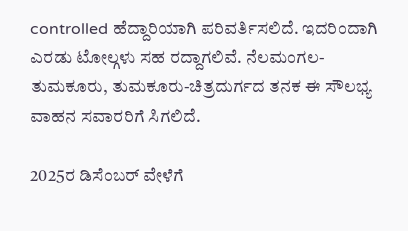controlled ಹೆದ್ದಾರಿಯಾಗಿ ಪರಿವರ್ತಿಸಲಿದೆ. ಇದರಿಂದಾಗಿ ಎರಡು ಟೋಲ್ಗಳು ಸಹ ರದ್ದಾಗಲಿವೆ. ನೆಲಮಂಗಲ-ತುಮಕೂರು, ತುಮಕೂರು-ಚಿತ್ರದುರ್ಗದ ತನಕ ಈ ಸೌಲಭ್ಯ ವಾಹನ ಸವಾರರಿಗೆ ಸಿಗಲಿದೆ.

2025ರ ಡಿಸೆಂಬರ್ ವೇಳೆಗೆ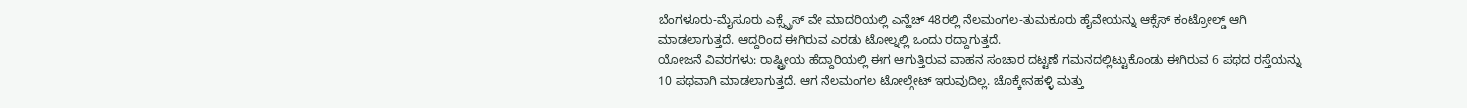ಬೆಂಗಳೂರು-ಮೈಸೂರು ಎಕ್ಸ್ಪ್ರೆಸ್ ವೇ ಮಾದರಿಯಲ್ಲಿ ಎನ್ಹೆಚ್ 48ರಲ್ಲಿ ನೆಲಮಂಗಲ-ತುಮಕೂರು ಹೈವೇಯನ್ನು ಆಕ್ಸೆಸ್ ಕಂಟ್ರೋಲ್ಡ್ ಆಗಿ ಮಾಡಲಾಗುತ್ತದೆ. ಆದ್ದರಿಂದ ಈಗಿರುವ ಎರಡು ಟೋಲ್ನಲ್ಲಿ ಒಂದು ರದ್ದಾಗುತ್ತದೆ.
ಯೋಜನೆ ವಿವರಗಳು: ರಾಷ್ಟ್ರೀಯ ಹೆದ್ದಾರಿಯಲ್ಲಿ ಈಗ ಆಗುತ್ತಿರುವ ವಾಹನ ಸಂಚಾರ ದಟ್ಟಣೆ ಗಮನದಲ್ಲಿಟ್ಟುಕೊಂಡು ಈಗಿರುವ 6 ಪಥದ ರಸ್ತೆಯನ್ನು 10 ಪಥವಾಗಿ ಮಾಡಲಾಗುತ್ತದೆ. ಆಗ ನೆಲಮಂಗಲ ಟೋಲ್ಗೇಟ್ ಇರುವುದಿಲ್ಲ. ಚೊಕ್ಕೇನಹಳ್ಳಿ ಮತ್ತು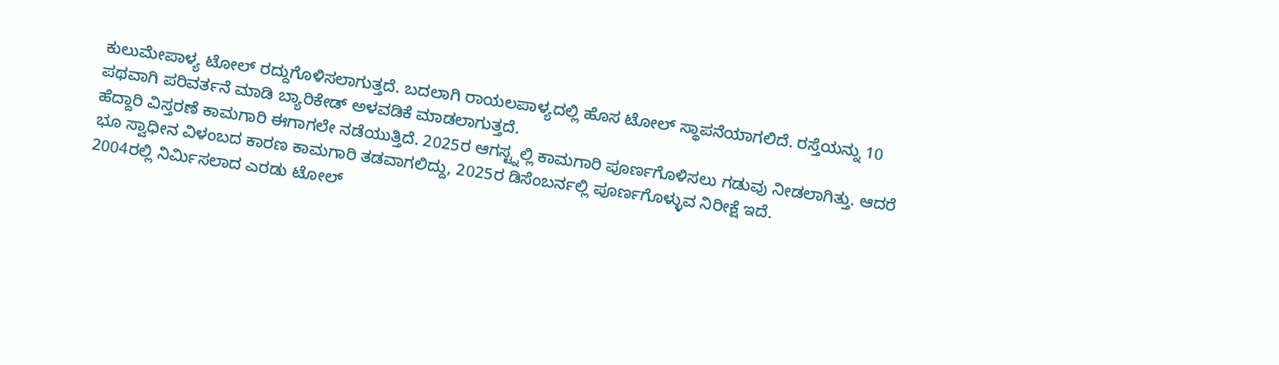ಕುಲುಮೇಪಾಳ್ಯ ಟೋಲ್ ರದ್ದುಗೊಳಿಸಲಾಗುತ್ತದೆ. ಬದಲಾಗಿ ರಾಯಲಪಾಳ್ಯದಲ್ಲಿ ಹೊಸ ಟೋಲ್ ಸ್ಥಾಪನೆಯಾಗಲಿದೆ. ರಸ್ತೆಯನ್ನು 10 ಪಥವಾಗಿ ಪರಿವರ್ತನೆ ಮಾಡಿ ಬ್ಯಾರಿಕೇಡ್ ಅಳವಡಿಕೆ ಮಾಡಲಾಗುತ್ತದೆ.
ಹೆದ್ದಾರಿ ವಿಸ್ತರಣೆ ಕಾಮಗಾರಿ ಈಗಾಗಲೇ ನಡೆಯುತ್ತಿದೆ. 2025ರ ಆಗಸ್ಟ್ನಲ್ಲಿ ಕಾಮಗಾರಿ ಪೂರ್ಣಗೊಳಿಸಲು ಗಡುವು ನೀಡಲಾಗಿತ್ತು. ಆದರೆ ಭೂ ಸ್ವಾಧೀನ ವಿಳಂಬದ ಕಾರಣ ಕಾಮಗಾರಿ ತಡವಾಗಲಿದ್ದು, 2025ರ ಡಿಸೆಂಬರ್ನಲ್ಲಿ ಪೂರ್ಣಗೊಳ್ಳುವ ನಿರೀಕ್ಷೆ ಇದೆ.
2004ರಲ್ಲಿ ನಿರ್ಮಿಸಲಾದ ಎರಡು ಟೋಲ್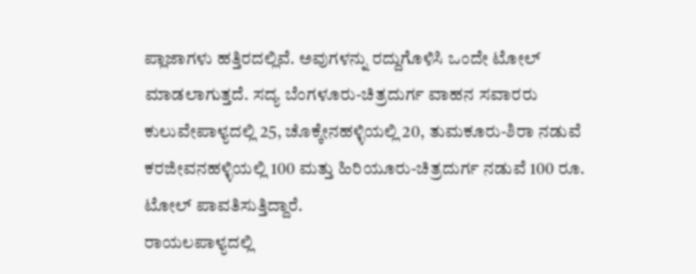ಪ್ಲಾಜಾಗಳು ಹತ್ತಿರದಲ್ಲಿವೆ. ಅವುಗಳನ್ನು ರದ್ದುಗೊಳಿಸಿ ಒಂದೇ ಟೋಲ್ ಮಾಡಲಾಗುತ್ತದೆ. ಸದ್ಯ ಬೆಂಗಳೂರು-ಚಿತ್ರದುರ್ಗ ವಾಹನ ಸವಾರರು ಕುಲುವೇಪಾಳ್ಯದಲ್ಲಿ 25, ಚೊಕ್ಕೇನಹಳ್ಳಿಯಲ್ಲಿ 20, ತುಮಕೂರು-ಶಿರಾ ನಡುವೆ ಕರಜೀವನಹಳ್ಳಿಯಲ್ಲಿ 100 ಮತ್ತು ಹಿರಿಯೂರು-ಚಿತ್ರದುರ್ಗ ನಡುವೆ 100 ರೂ. ಟೋಲ್ ಪಾವತಿಸುತ್ತಿದ್ದಾರೆ.
ರಾಯಲಪಾಳ್ಯದಲ್ಲಿ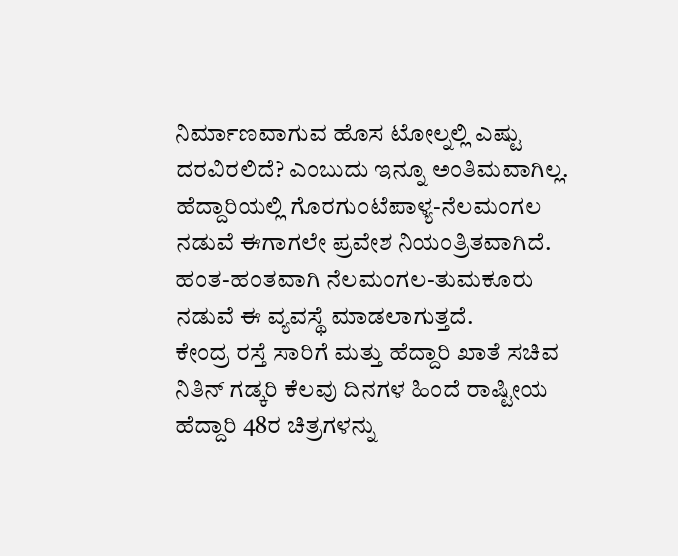ನಿರ್ಮಾಣವಾಗುವ ಹೊಸ ಟೋಲ್ನಲ್ಲಿ ಎಷ್ಟು ದರವಿರಲಿದೆ? ಎಂಬುದು ಇನ್ನೂ ಅಂತಿಮವಾಗಿಲ್ಲ. ಹೆದ್ದಾರಿಯಲ್ಲಿ ಗೊರಗುಂಟೆಪಾಳ್ಯ-ನೆಲಮಂಗಲ ನಡುವೆ ಈಗಾಗಲೇ ಪ್ರವೇಶ ನಿಯಂತ್ರಿತವಾಗಿದೆ. ಹಂತ-ಹಂತವಾಗಿ ನೆಲಮಂಗಲ-ತುಮಕೂರು ನಡುವೆ ಈ ವ್ಯವಸ್ಥೆ ಮಾಡಲಾಗುತ್ತದೆ.
ಕೇಂದ್ರ ರಸ್ತೆ ಸಾರಿಗೆ ಮತ್ತು ಹೆದ್ದಾರಿ ಖಾತೆ ಸಚಿವ ನಿತಿನ್ ಗಡ್ಕರಿ ಕೆಲವು ದಿನಗಳ ಹಿಂದೆ ರಾಷ್ಟೀಯ ಹೆದ್ದಾರಿ 48ರ ಚಿತ್ರಗಳನ್ನು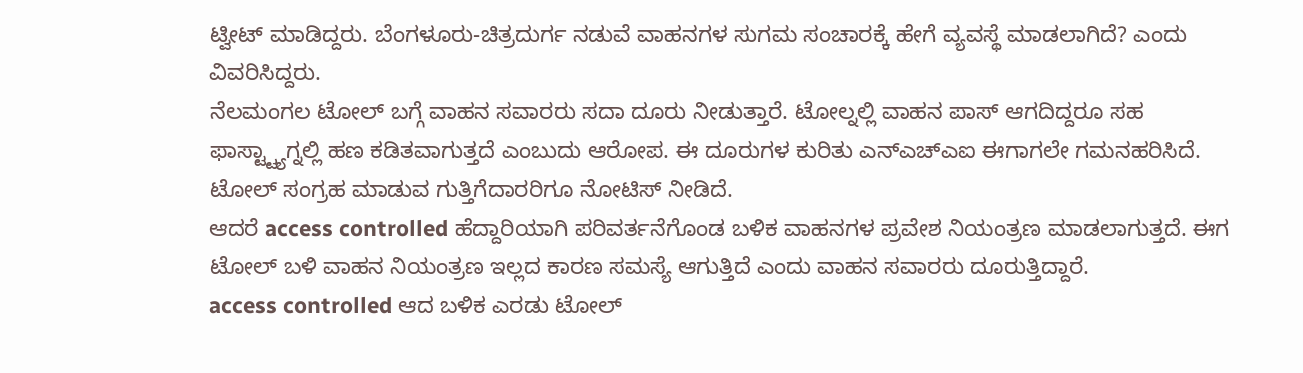ಟ್ವೀಟ್ ಮಾಡಿದ್ದರು. ಬೆಂಗಳೂರು-ಚಿತ್ರದುರ್ಗ ನಡುವೆ ವಾಹನಗಳ ಸುಗಮ ಸಂಚಾರಕ್ಕೆ ಹೇಗೆ ವ್ಯವಸ್ಥೆ ಮಾಡಲಾಗಿದೆ? ಎಂದು ವಿವರಿಸಿದ್ದರು.
ನೆಲಮಂಗಲ ಟೋಲ್ ಬಗ್ಗೆ ವಾಹನ ಸವಾರರು ಸದಾ ದೂರು ನೀಡುತ್ತಾರೆ. ಟೋಲ್ನಲ್ಲಿ ವಾಹನ ಪಾಸ್ ಆಗದಿದ್ದರೂ ಸಹ ಫಾಸ್ಟ್ಟ್ಯಾಗ್ನಲ್ಲಿ ಹಣ ಕಡಿತವಾಗುತ್ತದೆ ಎಂಬುದು ಆರೋಪ. ಈ ದೂರುಗಳ ಕುರಿತು ಎನ್ಎಚ್ಎಐ ಈಗಾಗಲೇ ಗಮನಹರಿಸಿದೆ. ಟೋಲ್ ಸಂಗ್ರಹ ಮಾಡುವ ಗುತ್ತಿಗೆದಾರರಿಗೂ ನೋಟಿಸ್ ನೀಡಿದೆ.
ಆದರೆ access controlled ಹೆದ್ದಾರಿಯಾಗಿ ಪರಿವರ್ತನೆಗೊಂಡ ಬಳಿಕ ವಾಹನಗಳ ಪ್ರವೇಶ ನಿಯಂತ್ರಣ ಮಾಡಲಾಗುತ್ತದೆ. ಈಗ ಟೋಲ್ ಬಳಿ ವಾಹನ ನಿಯಂತ್ರಣ ಇಲ್ಲದ ಕಾರಣ ಸಮಸ್ಯೆ ಆಗುತ್ತಿದೆ ಎಂದು ವಾಹನ ಸವಾರರು ದೂರುತ್ತಿದ್ದಾರೆ.
access controlled ಆದ ಬಳಿಕ ಎರಡು ಟೋಲ್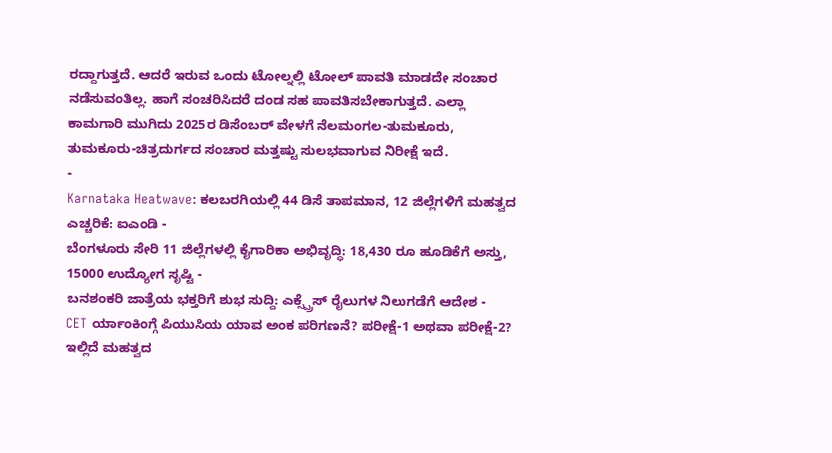ರದ್ದಾಗುತ್ತದೆ. ಆದರೆ ಇರುವ ಒಂದು ಟೋಲ್ನಲ್ಲಿ ಟೋಲ್ ಪಾವತಿ ಮಾಡದೇ ಸಂಚಾರ ನಡೆಸುವಂತಿಲ್ಲ. ಹಾಗೆ ಸಂಚರಿಸಿದರೆ ದಂಡ ಸಹ ಪಾವತಿಸಬೇಕಾಗುತ್ತದೆ. ಎಲ್ಲಾ ಕಾಮಗಾರಿ ಮುಗಿದು 2025ರ ಡಿಸೆಂಬರ್ ವೇಳಗೆ ನೆಲಮಂಗಲ-ತುಮಕೂರು, ತುಮಕೂರು-ಚಿತ್ರದುರ್ಗದ ಸಂಚಾರ ಮತ್ತಷ್ಟು ಸುಲಭವಾಗುವ ನಿರೀಕ್ಷೆ ಇದೆ.
-
Karnataka Heatwave: ಕಲಬರಗಿಯಲ್ಲಿ 44 ಡಿಸೆ ತಾಪಮಾನ, 12 ಜಿಲ್ಲೆಗಳಿಗೆ ಮಹತ್ವದ ಎಚ್ಚರಿಕೆ: ಐಎಂಡಿ -
ಬೆಂಗಳೂರು ಸೇರಿ 11 ಜಿಲ್ಲೆಗಳಲ್ಲಿ ಕೈಗಾರಿಕಾ ಅಭಿವೃದ್ಧಿ: 18,430 ರೂ ಹೂಡಿಕೆಗೆ ಅಸ್ತು, 15000 ಉದ್ಯೋಗ ಸೃಷ್ಟಿ -
ಬನಶಂಕರಿ ಜಾತ್ರೆಯ ಭಕ್ತರಿಗೆ ಶುಭ ಸುದ್ದಿ: ಎಕ್ಸ್ಪ್ರೆಸ್ ರೈಲುಗಳ ನಿಲುಗಡೆಗೆ ಆದೇಶ -
CET ರ್ಯಾಂಕಿಂಗ್ಗೆ ಪಿಯುಸಿಯ ಯಾವ ಅಂಕ ಪರಿಗಣನೆ? ಪರೀಕ್ಷೆ-1 ಅಥವಾ ಪರೀಕ್ಷೆ-2? ಇಲ್ಲಿದೆ ಮಹತ್ವದ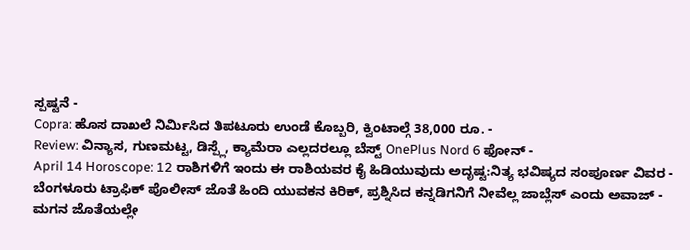ಸ್ಪಷ್ಟನೆ -
Copra: ಹೊಸ ದಾಖಲೆ ನಿರ್ಮಿಸಿದ ತಿಪಟೂರು ಉಂಡೆ ಕೊಬ್ಬರಿ, ಕ್ವಿಂಟಾಲ್ಗೆ 38,000 ರೂ. -
Review: ವಿನ್ಯಾಸ, ಗುಣಮಟ್ಟ, ಡಿಸ್ಪ್ಲೆ, ಕ್ಯಾಮೆರಾ ಎಲ್ಲದರಲ್ಲೂ ಬೆಸ್ಟ್ OnePlus Nord 6 ಫೋನ್ -
April 14 Horoscope: 12 ರಾಶಿಗಳಿಗೆ ಇಂದು ಈ ರಾಶಿಯವರ ಕೈ ಹಿಡಿಯುವುದು ಅದೃಷ್ಟ:ನಿತ್ಯ ಭವಿಷ್ಯದ ಸಂಪೂರ್ಣ ವಿವರ -
ಬೆಂಗಳೂರು ಟ್ರಾಫಿಕ್ ಪೊಲೀಸ್ ಜೊತೆ ಹಿಂದಿ ಯುವಕನ ಕಿರಿಕ್, ಪ್ರಶ್ನಿಸಿದ ಕನ್ನಡಿಗನಿಗೆ ನೀವೆಲ್ಲ ಜಾಬ್ಲೆಸ್ ಎಂದು ಅವಾಜ್ -
ಮಗನ ಜೊತೆಯಲ್ಲೇ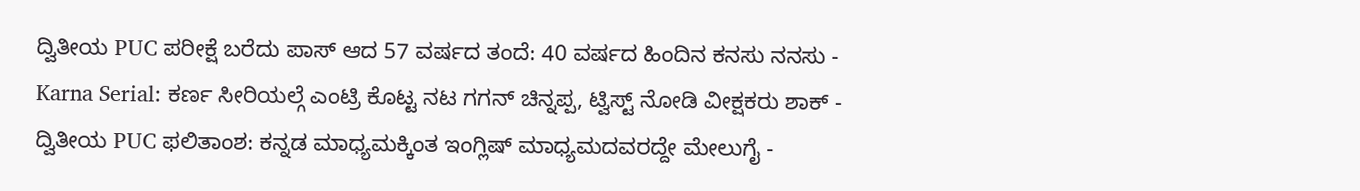ದ್ವಿತೀಯ PUC ಪರೀಕ್ಷೆ ಬರೆದು ಪಾಸ್ ಆದ 57 ವರ್ಷದ ತಂದೆ: 40 ವರ್ಷದ ಹಿಂದಿನ ಕನಸು ನನಸು -
Karna Serial: ಕರ್ಣ ಸೀರಿಯಲ್ಗೆ ಎಂಟ್ರಿ ಕೊಟ್ಟ ನಟ ಗಗನ್ ಚಿನ್ನಪ್ಪ, ಟ್ವಿಸ್ಟ್ ನೋಡಿ ವೀಕ್ಷಕರು ಶಾಕ್ -
ದ್ವಿತೀಯ PUC ಫಲಿತಾಂಶ: ಕನ್ನಡ ಮಾಧ್ಯಮಕ್ಕಿಂತ ಇಂಗ್ಲಿಷ್ ಮಾಧ್ಯಮದವರದ್ದೇ ಮೇಲುಗೈ -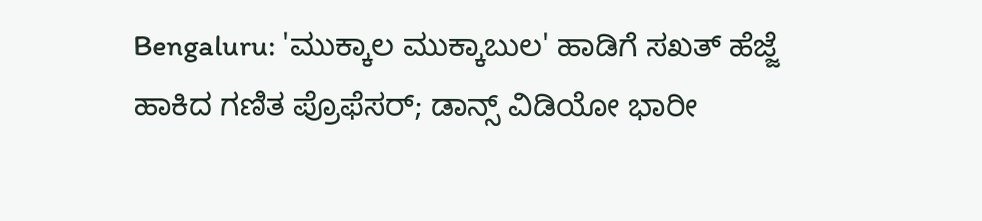Bengaluru: 'ಮುಕ್ಕಾಲ ಮುಕ್ಕಾಬುಲ' ಹಾಡಿಗೆ ಸಖತ್ ಹೆಜ್ಜೆ ಹಾಕಿದ ಗಣಿತ ಪ್ರೊಫೆಸರ್; ಡಾನ್ಸ್ ವಿಡಿಯೋ ಭಾರೀ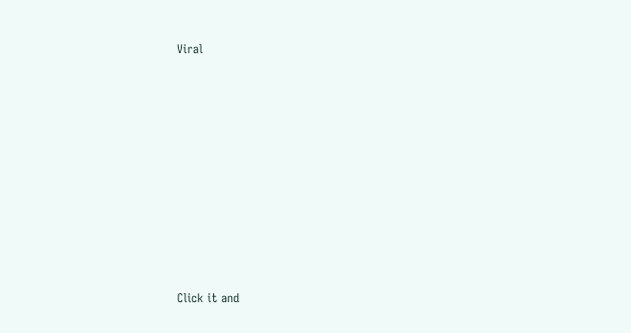Viral












Click it and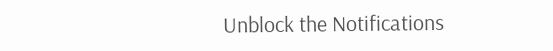Unblock the Notifications